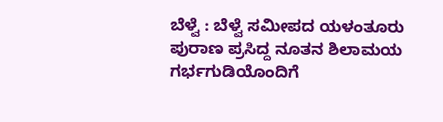ಬೆಳ್ವೆ : ಬೆಳ್ವೆ ಸಮೀಪದ ಯಳಂತೂರು ಪುರಾಣ ಪ್ರಸಿದ್ದ ನೂತನ ಶಿಲಾಮಯ ಗರ್ಭಗುಡಿಯೊಂದಿಗೆ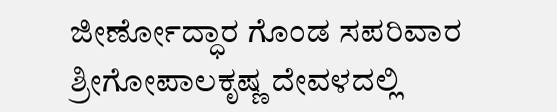ಜೀರ್ಣೋದ್ಧಾರ ಗೊಂಡ ಸಪರಿವಾರ ಶ್ರೀಗೋಪಾಲಕೃಷ್ಣ ದೇವಳದಲ್ಲಿ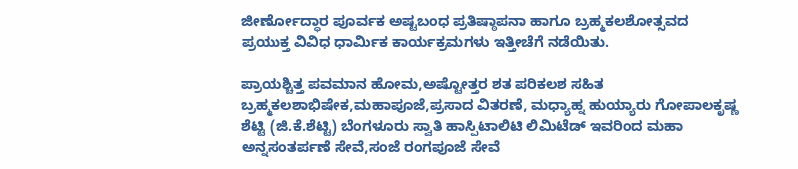ಜೀರ್ಣೋದ್ಧಾರ ಪೂರ್ವಕ ಅಷ್ಟಬಂಧ ಪ್ರತಿಷ್ಠಾಪನಾ ಹಾಗೂ ಬ್ರಹ್ಮಕಲಶೋತ್ಸವದ ಪ್ರಯುಕ್ತ ವಿವಿಧ ಧಾರ್ಮಿಕ ಕಾರ್ಯಕ್ರಮಗಳು ಇತ್ತೀಚೆಗೆ ನಡೆಯಿತು.

ಪ್ರಾಯಶ್ಚಿತ್ತ ಪವಮಾನ ಹೋಮ,ಅಷ್ಟೋತ್ತರ ಶತ ಪರಿಕಲಶ ಸಹಿತ ಬ್ರಹ್ಮಕಲಶಾಭಿಷೇಕ,ಮಹಾಪೂಜೆ,ಪ್ರಸಾದ ವಿತರಣೆ, ಮಧ್ಯಾಹ್ನ ಹುಯ್ಯಾರು ಗೋಪಾಲಕೃಷ್ಣ ಶೆಟ್ಟಿ (ಜಿ.ಕೆ.ಶೆಟ್ಟಿ) ಬೆಂಗಳೂರು ಸ್ವಾತಿ ಹಾಸ್ಪಿಟಾಲಿಟಿ ಲಿಮಿಟೆಡ್ ಇವರಿಂದ ಮಹಾ ಅನ್ನಸಂತರ್ಪಣೆ ಸೇವೆ,ಸಂಜೆ ರಂಗಪೂಜೆ ಸೇವೆ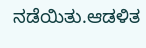ನಡೆಯಿತು.ಆಡಳಿತ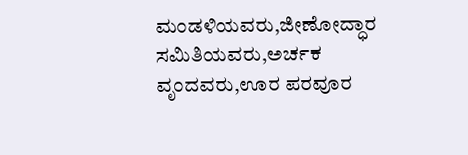ಮಂಡಳಿಯವರು,ಜೀಣೋದ್ಧಾರ ಸಮಿತಿಯವರು,ಅರ್ಚಕ ವೃಂದವರು,ಊರ ಪರವೂರ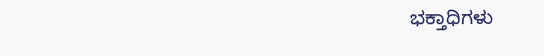ಭಕ್ತಾಧಿಗಳು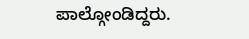ಪಾಲ್ಗೋಂಡಿದ್ದರು.